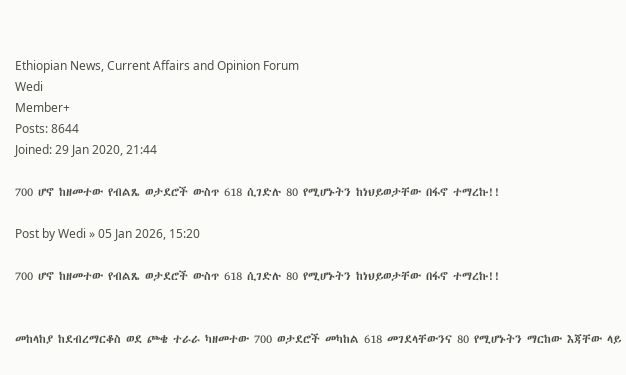Ethiopian News, Current Affairs and Opinion Forum
Wedi
Member+
Posts: 8644
Joined: 29 Jan 2020, 21:44

700 ሆኖ ከዘመተው የብልጼ ወታደሮች ውስጥ 618 ሲገድሉ 80 የሚሆኑትን ከነህይወታቸው በፋኖ ተማረኩ!!

Post by Wedi » 05 Jan 2026, 15:20

700 ሆኖ ከዘመተው የብልጼ ወታደሮች ውስጥ 618 ሲገድሉ 80 የሚሆኑትን ከነህይወታቸው በፋኖ ተማረኩ!!


መከላከያ ከደብረማርቆስ ወደ ጮቄ ተራራ ካዘመተው 700 ወታደሮች መካከል 618 መገደላቸውንና 80 የሚሆኑትን ማርከው እጃቸው ላይ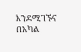እንደሚገኙና በአካል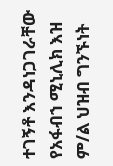ተገኝቶ እንዳነጋገራቸው የአፋብኀ ሚኒሊክ እዝ ም/ል ህዝብ ግንኙነት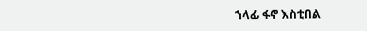ኀላፊ ፋኖ እስቲበል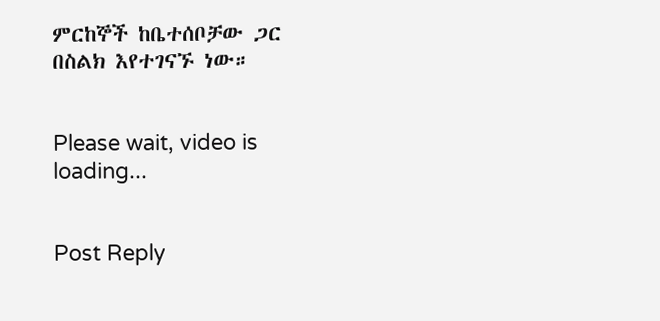ምርከኞች ከቤተሰቦቻው ጋር በስልክ እየተገናኙ ነው።


Please wait, video is loading...


Post Reply